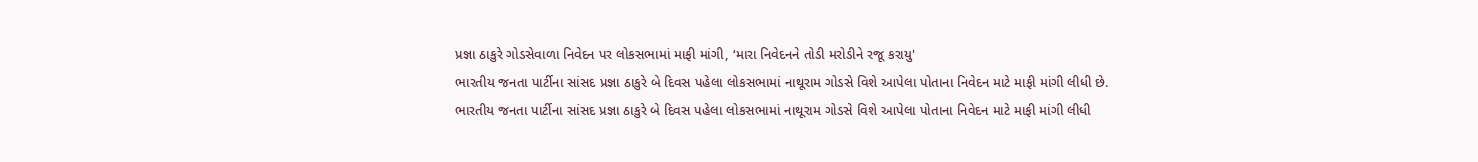પ્રજ્ઞા ઠાકુરે ગોડસેવાળા નિવેદન પર લોકસભામાં માફી માંગી, ‘મારા નિવેદનને તોડી મરોડીને રજૂ કરાયુ'
ભારતીય જનતા પાર્ટીના સાંસદ પ્રજ્ઞા ઠાકુરે બે દિવસ પહેલા લોકસભામાં નાથૂરામ ગોડસે વિશે આપેલા પોતાના નિવેદન માટે માફી માંગી લીધી છે.
ભારતીય જનતા પાર્ટીના સાંસદ પ્રજ્ઞા ઠાકુરે બે દિવસ પહેલા લોકસભામાં નાથૂરામ ગોડસે વિશે આપેલા પોતાના નિવેદન માટે માફી માંગી લીધી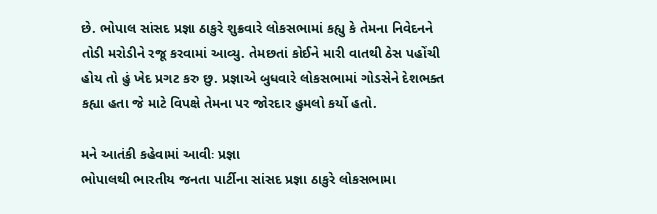છે. ભોપાલ સાંસદ પ્રજ્ઞા ઠાકુરે શુક્રવારે લોકસભામાં કહ્યુ કે તેમના નિવેદનને તોડી મરોડીને રજૂ કરવામાં આવ્યુ. તેમછતાં કોઈને મારી વાતથી ઠેસ પહોંચી હોય તો હું ખેદ પ્રગટ કરુ છુ. પ્રજ્ઞાએ બુધવારે લોકસભામાં ગોડસેને દેશભક્ત કહ્યા હતા જે માટે વિપક્ષે તેમના પર જોરદાર હુમલો કર્યો હતો.

મને આતંકી કહેવામાં આવીઃ પ્રજ્ઞા
ભોપાલથી ભારતીય જનતા પાર્ટીના સાંસદ પ્રજ્ઞા ઠાકુરે લોકસભામા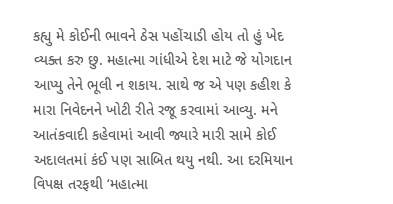કહ્યુ મે કોઈની ભાવને ઠેસ પહોંચાડી હોય તો હું ખેદ વ્યક્ત કરુ છુ. મહાત્મા ગાંધીએ દેશ માટે જે યોગદાન આપ્યુ તેને ભૂલી ન શકાય. સાથે જ એ પણ કહીશ કે મારા નિવેદનને ખોટી રીતે રજૂ કરવામાં આવ્યુ. મને આતંકવાદી કહેવામાં આવી જ્યારે મારી સામે કોઈ અદાલતમાં કંઈ પણ સાબિત થયુ નથી. આ દરમિયાન વિપક્ષ તરફથી ‘મહાત્મા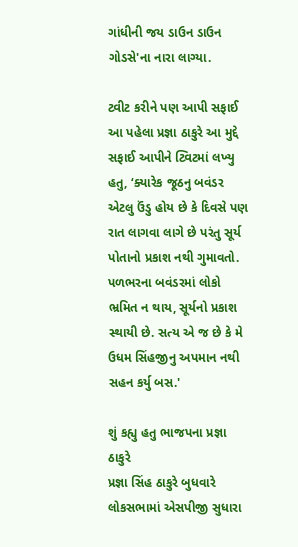ગાંધીની જય ડાઉન ડાઉન ગોડસે'ના નારા લાગ્યા.

ટ્વીટ કરીને પણ આપી સફાઈ
આ પહેલા પ્રજ્ઞા ઠાકુરે આ મુદ્દે સફાઈ આપીને ટ્વિટમાં લખ્યુ હતુ, ‘ક્યારેક જૂઠનુ બવંડર એટલુ ઉંડુ હોય છે કે દિવસે પણ રાત લાગવા લાગે છે પરંતુ સૂર્ય પોતાનો પ્રકાશ નથી ગુમાવતો. પળભરના બવંડરમાં લોકો ભ્રમિત ન થાય, સૂર્યનો પ્રકાશ સ્થાયી છે. સત્ય એ જ છે કે મે ઉધમ સિંહજીનુ અપમાન નથી સહન કર્યુ બસ.'

શું કહ્યુ હતુ ભાજપના પ્રજ્ઞા ઠાકુરે
પ્રજ્ઞા સિંહ ઠાકુરે બુધવારે લોકસભામાં એસપીજી સુધારા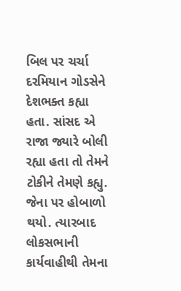બિલ પર ચર્ચા દરમિયાન ગોડસેને દેશભક્ત કહ્યા હતા. સાંસદ એ રાજા જ્યારે બોલી રહ્યા હતા તો તેમને ટોકીને તેમણે કહ્યુ. જેના પર હોબાળો થયો. ત્યારબાદ લોકસભાની કાર્યવાહીથી તેમના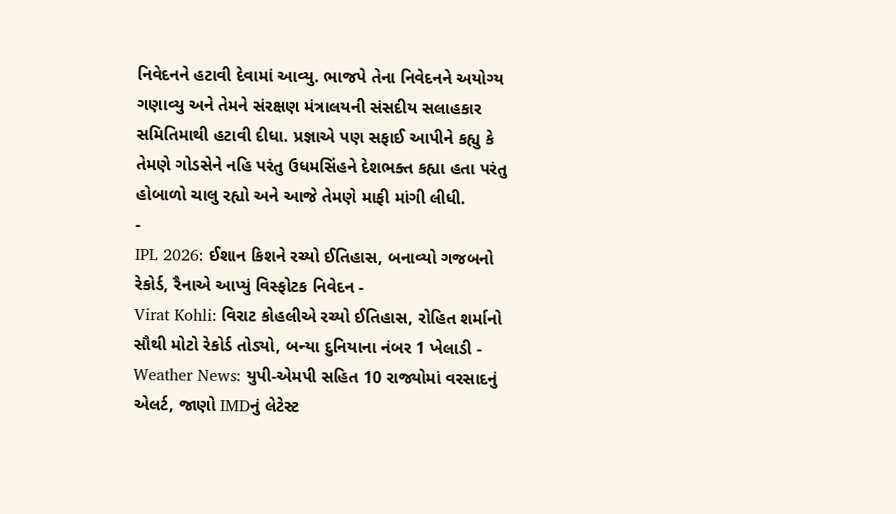નિવેદનને હટાવી દેવામાં આવ્યુ. ભાજપે તેના નિવેદનને અયોગ્ય ગણાવ્યુ અને તેમને સંરક્ષણ મંત્રાલયની સંસદીય સલાહકાર સમિતિમાથી હટાવી દીધા. પ્રજ્ઞાએ પણ સફાઈ આપીને કહ્યુ કે તેમણે ગોડસેને નહિ પરંતુ ઉધમસિંહને દેશભક્ત કહ્યા હતા પરંતુ હોબાળો ચાલુ રહ્યો અને આજે તેમણે માફી માંગી લીધી.
-
IPL 2026: ઈશાન કિશને રચ્યો ઈતિહાસ, બનાવ્યો ગજબનો રેકોર્ડ, રૈનાએ આપ્યું વિસ્ફોટક નિવેદન -
Virat Kohli: વિરાટ કોહલીએ રચ્યો ઈતિહાસ, રોહિત શર્માનો સૌથી મોટો રેકોર્ડ તોડ્યો, બન્યા દુનિયાના નંબર 1 ખેલાડી -
Weather News: યુપી-એમપી સહિત 10 રાજ્યોમાં વરસાદનું એલર્ટ, જાણો IMDનું લેટેસ્ટ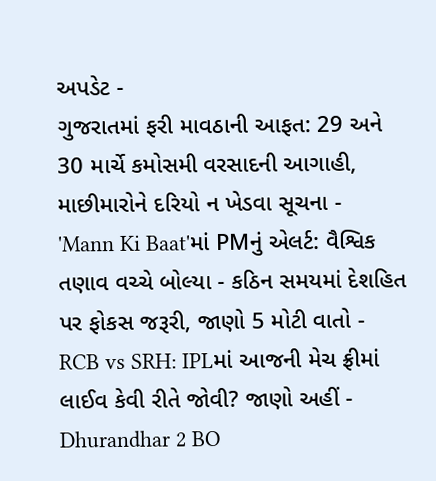અપડેટ -
ગુજરાતમાં ફરી માવઠાની આફત: 29 અને 30 માર્ચે કમોસમી વરસાદની આગાહી, માછીમારોને દરિયો ન ખેડવા સૂચના -
'Mann Ki Baat'માં PMનું એલર્ટ: વૈશ્વિક તણાવ વચ્ચે બોલ્યા - કઠિન સમયમાં દેશહિત પર ફોકસ જરૂરી, જાણો 5 મોટી વાતો -
RCB vs SRH: IPLમાં આજની મેચ ફ્રીમાં લાઈવ કેવી રીતે જોવી? જાણો અહીં -
Dhurandhar 2 BO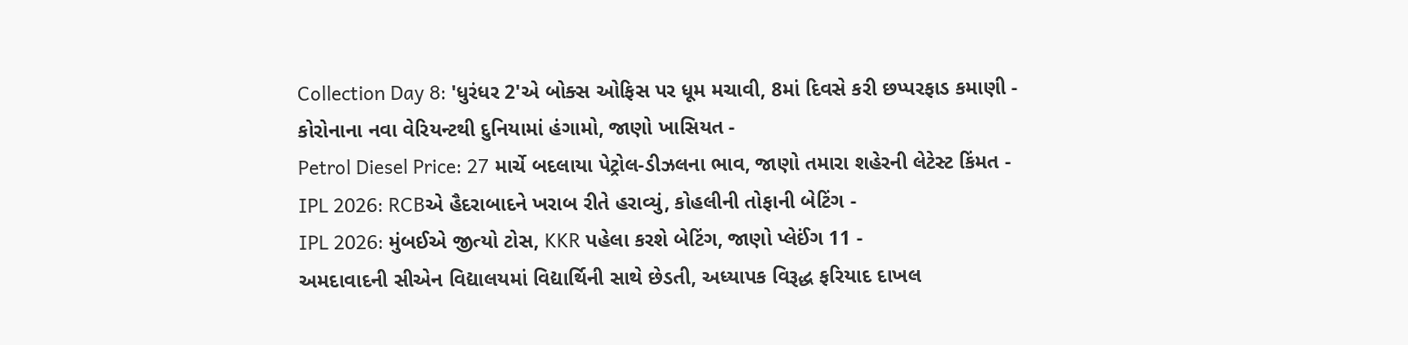Collection Day 8: 'ધુરંધર 2'એ બોક્સ ઓફિસ પર ધૂમ મચાવી, 8માં દિવસે કરી છપ્પરફાડ કમાણી -
કોરોનાના નવા વેરિયન્ટથી દુનિયામાં હંગામો, જાણો ખાસિયત -
Petrol Diesel Price: 27 માર્ચે બદલાયા પેટ્રોલ-ડીઝલના ભાવ, જાણો તમારા શહેરની લેટેસ્ટ કિંમત -
IPL 2026: RCBએ હૈદરાબાદને ખરાબ રીતે હરાવ્યું, કોહલીની તોફાની બેટિંગ -
IPL 2026: મુંબઈએ જીત્યો ટોસ, KKR પહેલા કરશે બેટિંગ, જાણો પ્લેઈંગ 11 -
અમદાવાદની સીએન વિદ્યાલયમાં વિદ્યાર્થિની સાથે છેડતી, અધ્યાપક વિરૂદ્ધ ફરિયાદ દાખલ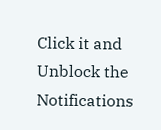Click it and Unblock the Notifications